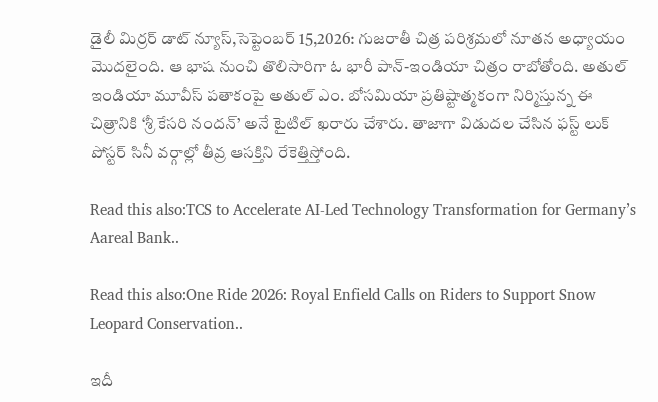డైలీ మిర్రర్ డాట్ న్యూస్,సెప్టెంబర్ 15,2026: గుజరాతీ చిత్ర పరిశ్రమలో నూతన అధ్యాయం మొదలైంది. ఆ భాష నుంచి తొలిసారిగా ఓ భారీ పాన్-ఇండియా చిత్రం రాబోతోంది. అతుల్ ఇండియా మూవీస్ పతాకంపై అతుల్ ఎం. బోసమియా ప్రతిష్టాత్మకంగా నిర్మిస్తున్న ఈ చిత్రానికి ‘శ్రీ కేసరి నందన్’ అనే టైటిల్ ఖరారు చేశారు. తాజాగా విడుదల చేసిన ఫస్ట్ లుక్ పోస్టర్ సినీ వర్గాల్లో తీవ్ర ఆసక్తిని రేకెత్తిస్తోంది.

Read this also:TCS to Accelerate AI-Led Technology Transformation for Germany’s Aareal Bank..

Read this also:One Ride 2026: Royal Enfield Calls on Riders to Support Snow Leopard Conservation..

ఇదీ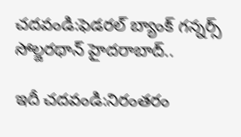చదవండి:ఫెడరల్ బ్యాంక్ గన్నర్స్ సోల్జరథాన్ హైదరాబాద్..

ఇదీ చదవండి:నిరంతరం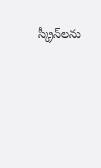స్క్రీన్‌లను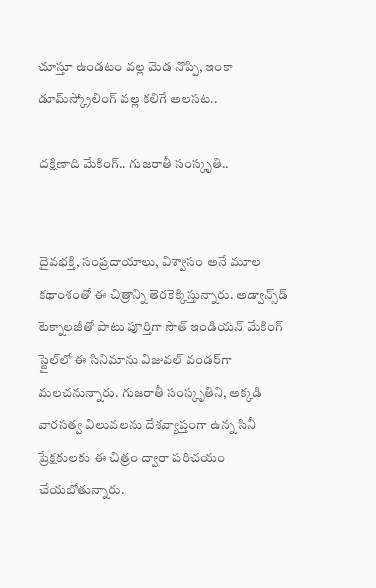చూస్తూ ఉండటం వల్ల మెడ నొప్పి, ఇంకా డూమ్‌స్క్రోలింగ్‌ వల్ల కలిగే అలసట..

దక్షిణాది మేకింగ్.. గుజరాతీ సంస్కృతి..


దైవభక్తి, సంప్రదాయాలు, విశ్వాసం అనే మూల కథాంశంతో ఈ చిత్రాన్ని తెరకెక్కిస్తున్నారు. అడ్వాన్స్‌డ్ టెక్నాలజీతో పాటు పూర్తిగా సౌత్ ఇండియన్ మేకింగ్ స్టైల్‌లో ఈ సినిమాను విజువల్ వండర్‌గా మలచనున్నారు. గుజరాతీ సంస్కృతిని, అక్కడి వారసత్వ విలువలను దేశవ్యాప్తంగా ఉన్న సినీ ప్రేక్షకులకు ఈ చిత్రం ద్వారా పరిచయం చేయబోతున్నారు.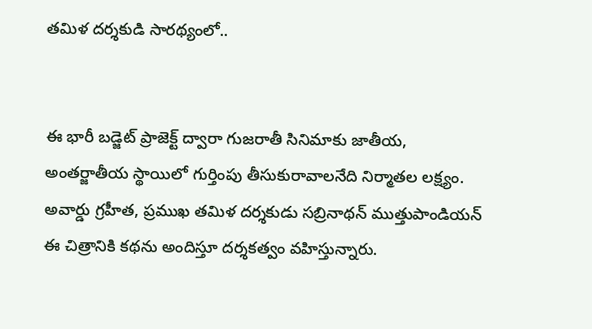తమిళ దర్శకుడి సారథ్యంలో..


ఈ భారీ బడ్జెట్ ప్రాజెక్ట్ ద్వారా గుజరాతీ సినిమాకు జాతీయ, అంతర్జాతీయ స్థాయిలో గుర్తింపు తీసుకురావాలనేది నిర్మాతల లక్ష్యం. అవార్డు గ్రహీత, ప్రముఖ తమిళ దర్శకుడు సబ్రినాథన్ ముత్తుపాండియన్ ఈ చిత్రానికి కథను అందిస్తూ దర్శకత్వం వహిస్తున్నారు.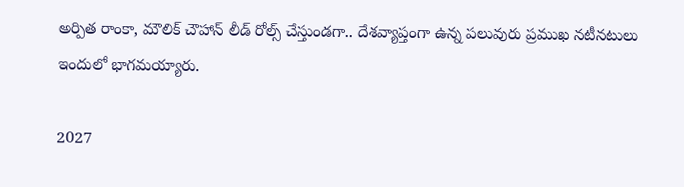అర్పిత రాంకా, మౌలిక్ చౌహాన్ లీడ్ రోల్స్ చేస్తుండగా.. దేశవ్యాప్తంగా ఉన్న పలువురు ప్రముఖ నటీనటులు ఇందులో భాగమయ్యారు.

2027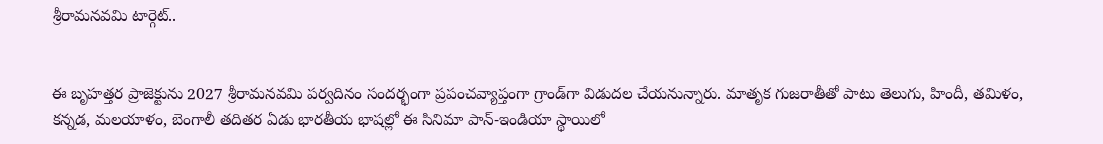శ్రీరామనవమి టార్గెట్..


ఈ బృహత్తర ప్రాజెక్టును 2027 శ్రీరామనవమి పర్వదినం సందర్భంగా ప్రపంచవ్యాప్తంగా గ్రాండ్‌గా విడుదల చేయనున్నారు. మాతృక గుజరాతీతో పాటు తెలుగు, హిందీ, తమిళం, కన్నడ, మలయాళం, బెంగాలీ తదితర ఏడు భారతీయ భాషల్లో ఈ సినిమా పాన్-ఇండియా స్థాయిలో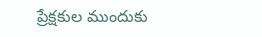ప్రేక్షకుల ముందుకు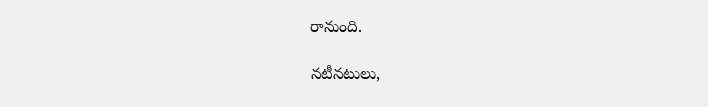రానుంది.

నటీనటులు,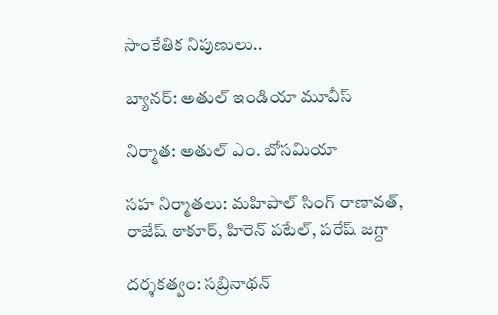సాంకేతిక నిపుణులు..

బ్యానర్: అతుల్ ఇండియా మూవీస్

నిర్మాత: అతుల్ ఎం. బోసమియా

సహ నిర్మాతలు: మహిపాల్ సింగ్ రాణావత్, రాజేష్ ఠాకూర్, హిరెన్ పటేల్, పరేష్ జగ్దా

దర్శకత్వం: సబ్రినాథన్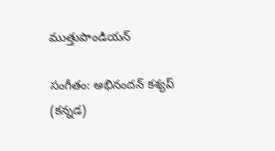ముత్తుపాండియన్

సంగీతం: అభినందన్ కశ్యప్ (కన్నడ)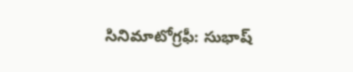సినిమాటోగ్రఫీ: సుభాష్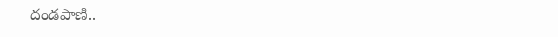దండపాణి..